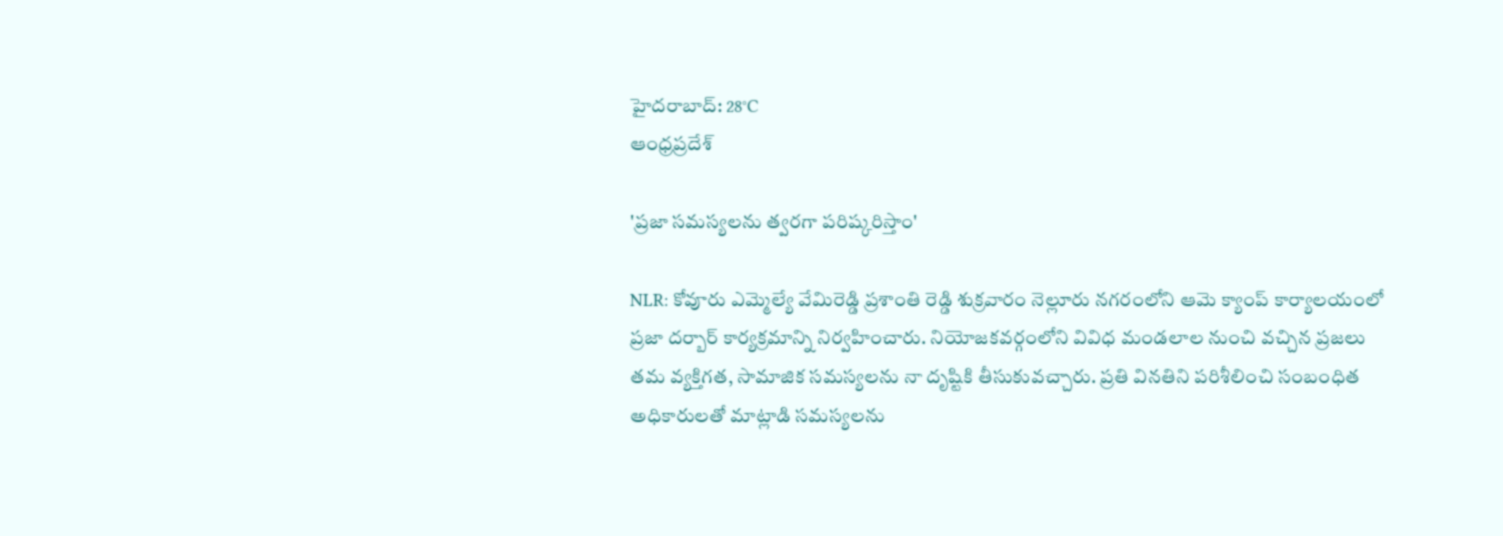హైదరాబాద్: 28°C
ఆంధ్రప్రదేశ్

'ప్రజా సమస్యలను త్వరగా పరిష్కరిస్తాం'

NLR: కోవూరు ఎమ్మెల్యే వేమిరెడ్డి ప్రశాంతి రెడ్డి శుక్రవారం నెల్లూరు నగరంలోని ఆమె క్యాంప్ కార్యాలయంలో ప్రజా దర్బార్ కార్యక్రమాన్ని నిర్వహించారు. నియోజకవర్గంలోని వివిధ మండలాల నుంచి వచ్చిన ప్రజలు తమ వ్యక్తిగత, సామాజిక సమస్యలను నా దృష్టికి తీసుకువచ్చారు. ప్రతి వినతిని పరిశీలించి సంబంధిత అధికారులతో మాట్లాడి సమస్యలను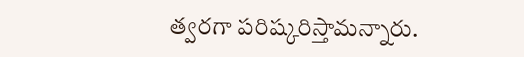త్వరగా పరిష్కరిస్తామన్నారు.